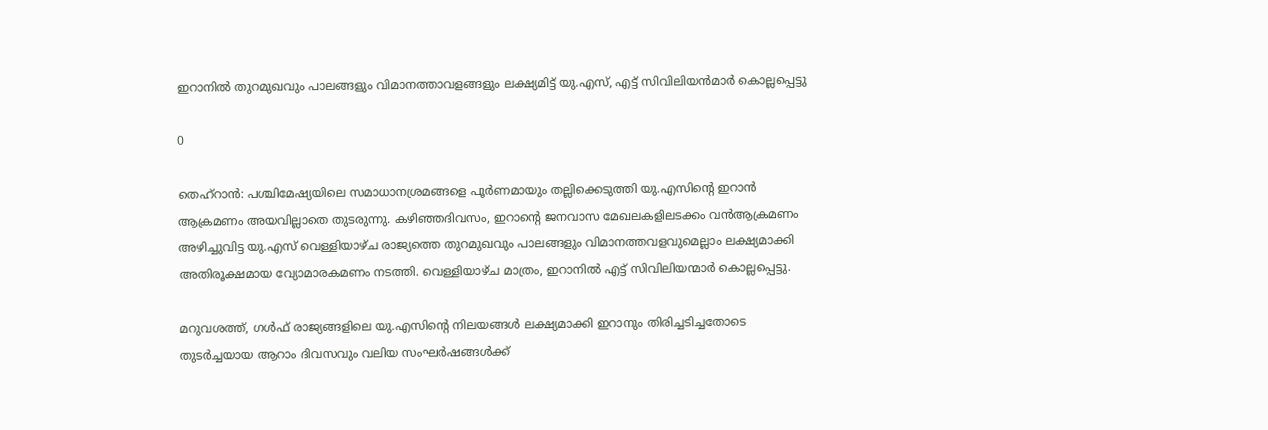ഇറാനിൽ തുറമുഖവും പാലങ്ങളും വിമാനത്താവളങ്ങളും ലക്ഷ്യമിട്ട് യു.എസ്, എട്ട് സിവിലിയന്‍മാര്‍ കൊല്ലപ്പെട്ടു

0

തെഹ്റാൻ: പശ്ചിമേഷ്യയിലെ സമാധാനശ്രമങ്ങളെ പൂർണമായും തല്ലിക്കെടുത്തി യു.എസിന്റെ ഇറാൻ ആക്രമണം അയവില്ലാതെ തുടരുന്നു. കഴിഞ്ഞദിവസം, ഇറാന്റെ ജനവാസ മേഖലകളിലടക്കം വൻആക്രമണം അഴിച്ചുവിട്ട യു.എസ് വെള്ളിയാഴ്ച രാജ്യത്തെ തുറമുഖവും പാലങ്ങളും വിമാനത്തവളവുമെല്ലാം ലക്ഷ്യമാക്കി അതിരൂക്ഷമായ വ്യോമാരകമണം നടത്തി. വെള്ളിയാഴ്ച മാത്രം, ഇറാനിൽ എട്ട് സിവിലിയന്മാർ കൊല്ലപ്പെട്ടു.

മറുവശത്ത്, ഗൾഫ് രാജ്യങ്ങളിലെ യു.എസിന്റെ നിലയങ്ങൾ ലക്ഷ്യമാക്കി ഇറാനും തിരിച്ചടിച്ചതോടെ തുടർച്ചയായ ആറാം ദിവസവും വലിയ സംഘർഷങ്ങൾക്ക്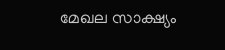മേഖല സാക്ഷ്യം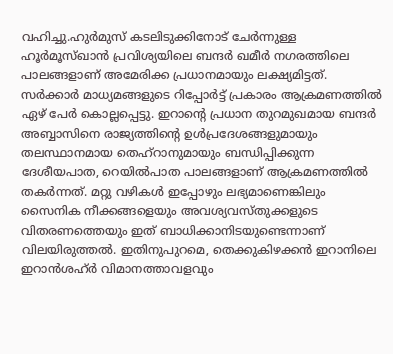വഹിച്ചു.ഹുർമുസ് കടലിടുക്കിനോട് ചേർന്നുള്ള ഹൂർമൂസ്ഖാൻ പ്രവിശ്യയിലെ ബന്ദർ ഖമീർ നഗരത്തിലെ പാലങ്ങളാണ് അമേരിക്ക പ്രധാനമായും ലക്ഷ്യമിട്ടത്. സർക്കാർ മാധ്യമങ്ങളുടെ റിപ്പോർട്ട് പ്രകാരം ആക്രമണത്തിൽ ഏഴ് പേർ കൊല്ലപ്പെട്ടു. ഇറാന്റെ പ്രധാന തുറമുഖമായ ബന്ദർ അബ്ബാസിനെ രാജ്യത്തിന്റെ ഉൾപ്രദേശങ്ങളുമായും തലസ്ഥാനമായ തെഹ്റാനുമായും ബന്ധിപ്പിക്കുന്ന ദേശീയപാത, റെയിൽപാത പാലങ്ങളാണ് ആക്രമണത്തിൽ തകർന്നത്. മറ്റു വഴികൾ ഇപ്പോഴും ലഭ്യമാണെങ്കിലും സൈനിക നീക്കങ്ങളെയും അവശ്യവസ്തുക്കളുടെ വിതരണത്തെയും ഇത് ബാധിക്കാനിടയുണ്ടെന്നാണ് വിലയിരുത്തൽ. ഇതിനുപുറമെ, തെക്കുകിഴക്കൻ ഇറാനിലെ ഇറാൻശഹ്ർ വിമാനത്താവളവും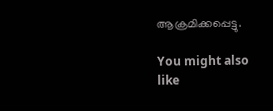ആക്രമിക്കപ്പെട്ടു.

You might also like